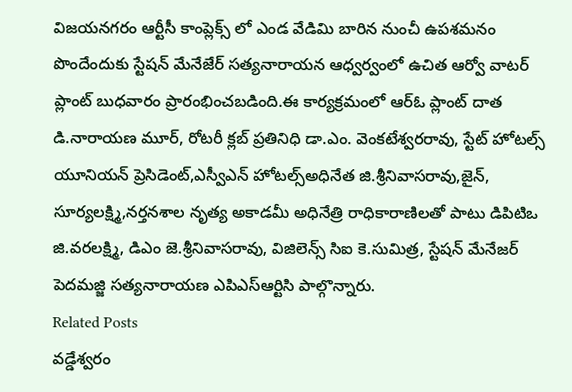విజయనగరం ఆర్టీసీ కాంప్లెక్స్ లో ఎండ వేడిమి బారిన నుంచీ ఉపశమనం పొందేందుకు స్టేషన్ మేనేజేర్ సత్యనారాయన ఆధ్వర్వంలో ఉచిత ఆర్వో వాటర్ ప్లాంట్ బుధవారం ప్రారంభించబడింది.ఈ కార్యక్రమంలో ఆర్ఓ ప్లాంట్ దాత డి.నారాయణ మూర్, రోటరీ క్లబ్ ప్రతినిధి డా.ఎం. వెంకటేశ్వరరావు, స్టేట్ హోటల్స్ యూనియన్ ప్రెసిడెంట్,ఎస్వీఎన్ హోటల్స్అధినేత జి.శ్రీనివాసరావు,జైన్, సూర్యలక్ష్మి,నర్తనశాల నృత్య అకాడమీ అధినేత్రి రాధికారాణిలతో పాటు డిపిటిఒ జి.వరలక్ష్మి, డిఎం జె.శ్రీనివాసరావు, విజిలెన్స్ సిఐ కె.సుమిత్ర, స్టేషన్ మేనేజర్ పెదమజ్జి సత్యనారాయణ ఎపిఎస్ఆర్టిసి పాల్గొన్నారు.
Related Posts
వడ్డేశ్వరం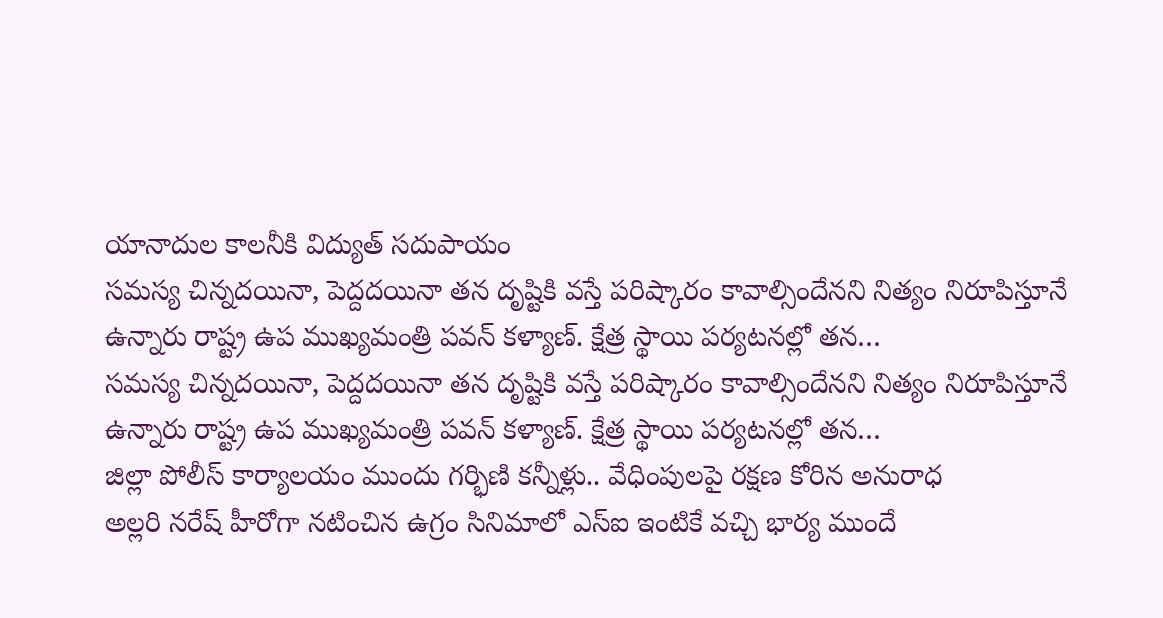యానాదుల కాలనీకి విద్యుత్ సదుపాయం
సమస్య చిన్నదయినా, పెద్దదయినా తన దృష్టికి వస్తే పరిష్కారం కావాల్సిందేనని నిత్యం నిరూపిస్తూనే ఉన్నారు రాష్ట్ర ఉప ముఖ్యమంత్రి పవన్ కళ్యాణ్. క్షేత్ర స్థాయి పర్యటనల్లో తన…
సమస్య చిన్నదయినా, పెద్దదయినా తన దృష్టికి వస్తే పరిష్కారం కావాల్సిందేనని నిత్యం నిరూపిస్తూనే ఉన్నారు రాష్ట్ర ఉప ముఖ్యమంత్రి పవన్ కళ్యాణ్. క్షేత్ర స్థాయి పర్యటనల్లో తన…
జిల్లా పోలీస్ కార్యాలయం ముందు గర్భిణి కన్నీళ్లు.. వేధింపులపై రక్షణ కోరిన అనురాధ
అల్లరి నరేష్ హీరోగా నటించిన ఉగ్రం సినిమాలో ఎస్ఐ ఇంటికే వచ్చి భార్య ముందే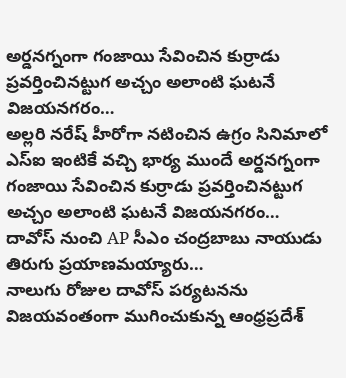అర్డనగ్నంగా గంజాయి సేవించిన కుర్రాడు ప్రవర్తించినట్టుగ అచ్చం అలాంటి ఘటనే విజయనగరం…
అల్లరి నరేష్ హీరోగా నటించిన ఉగ్రం సినిమాలో ఎస్ఐ ఇంటికే వచ్చి భార్య ముందే అర్డనగ్నంగా గంజాయి సేవించిన కుర్రాడు ప్రవర్తించినట్టుగ అచ్చం అలాంటి ఘటనే విజయనగరం…
దావోస్ నుంచి AP సీఎం చంద్రబాబు నాయుడు తిరుగు ప్రయాణమయ్యారు…
నాలుగు రోజుల దావోస్ పర్యటనను విజయవంతంగా ముగించుకున్న ఆంధ్రప్రదేశ్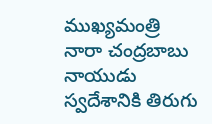ముఖ్యమంత్రి నారా చంద్రబాబు నాయుడు స్వదేశానికి తిరుగు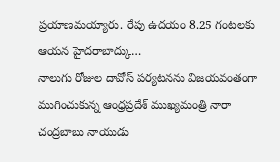ప్రయాణమయ్యారు. రేపు ఉదయం 8.25 గంటలకు ఆయన హైదరాబాద్కు…
నాలుగు రోజుల దావోస్ పర్యటనను విజయవంతంగా ముగించుకున్న ఆంధ్రప్రదేశ్ ముఖ్యమంత్రి నారా చంద్రబాబు నాయుడు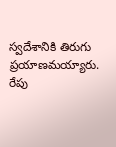స్వదేశానికి తిరుగు ప్రయాణమయ్యారు. రేపు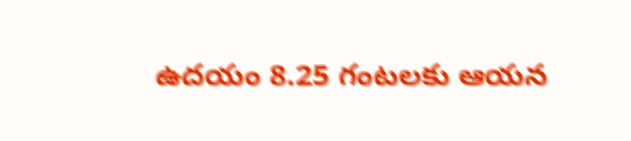ఉదయం 8.25 గంటలకు ఆయన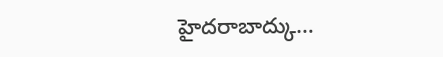హైదరాబాద్కు…